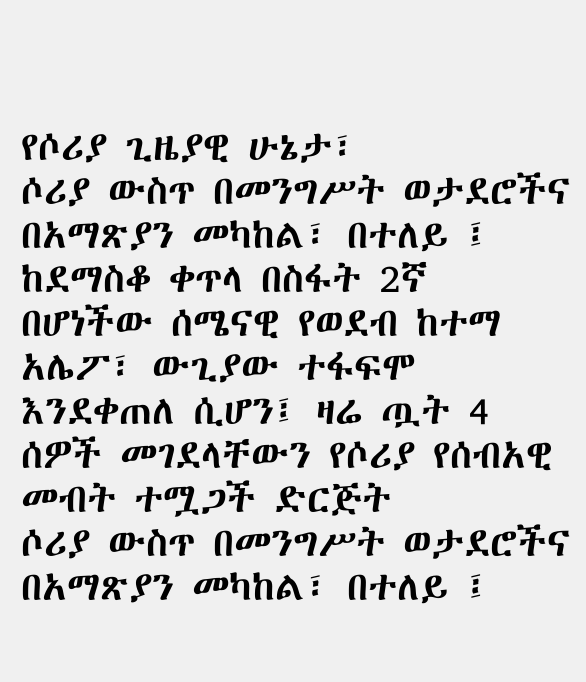የሶሪያ ጊዜያዊ ሁኔታ፣
ሶሪያ ውስጥ በመንግሥት ወታደሮችና በአማጽያን መካከል፣ በተለይ ፤ ከደማስቆ ቀጥላ በስፋት 2ኛ በሆነችው ሰሜናዊ የወደብ ከተማ አሌፖ፣ ውጊያው ተፋፍሞ እንደቀጠለ ሲሆን፤ ዛሬ ጧት 4 ሰዎች መገደላቸውን የሶሪያ የሰብአዊ መብት ተሟጋች ድርጅት
ሶሪያ ውስጥ በመንግሥት ወታደሮችና በአማጽያን መካከል፣ በተለይ ፤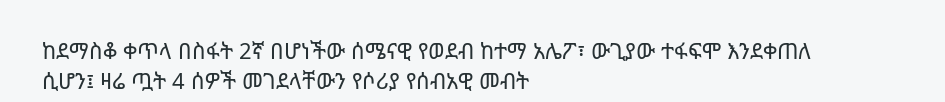ከደማስቆ ቀጥላ በስፋት 2ኛ በሆነችው ሰሜናዊ የወደብ ከተማ አሌፖ፣ ውጊያው ተፋፍሞ እንደቀጠለ ሲሆን፤ ዛሬ ጧት 4 ሰዎች መገደላቸውን የሶሪያ የሰብአዊ መብት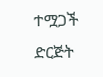ተሟጋች ድርጅት